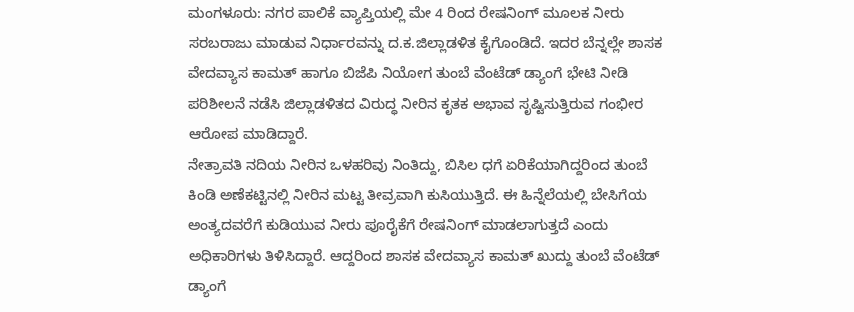ಮಂಗಳೂರು: ನಗರ ಪಾಲಿಕೆ ವ್ಯಾಪ್ತಿಯಲ್ಲಿ ಮೇ 4 ರಿಂದ ರೇಷನಿಂಗ್ ಮೂಲಕ ನೀರು ಸರಬರಾಜು ಮಾಡುವ ನಿರ್ಧಾರವನ್ನು ದ.ಕ.ಜಿಲ್ಲಾಡಳಿತ ಕೈಗೊಂಡಿದೆ. ಇದರ ಬೆನ್ನಲ್ಲೇ ಶಾಸಕ ವೇದವ್ಯಾಸ ಕಾಮತ್ ಹಾಗೂ ಬಿಜೆಪಿ ನಿಯೋಗ ತುಂಬೆ ವೆಂಟೆಡ್ ಡ್ಯಾಂಗೆ ಭೇಟಿ ನೀಡಿ ಪರಿಶೀಲನೆ ನಡೆಸಿ ಜಿಲ್ಲಾಡಳಿತದ ವಿರುದ್ಧ ನೀರಿನ ಕೃತಕ ಅಭಾವ ಸೃಷ್ಟಿಸುತ್ತಿರುವ ಗಂಭೀರ ಆರೋಪ ಮಾಡಿದ್ದಾರೆ.
ನೇತ್ರಾವತಿ ನದಿಯ ನೀರಿನ ಒಳಹರಿವು ನಿಂತಿದ್ದು, ಬಿಸಿಲ ಧಗೆ ಏರಿಕೆಯಾಗಿದ್ದರಿಂದ ತುಂಬೆ ಕಿಂಡಿ ಅಣೆಕಟ್ಟಿನಲ್ಲಿ ನೀರಿನ ಮಟ್ಟ ತೀವ್ರವಾಗಿ ಕುಸಿಯುತ್ತಿದೆ. ಈ ಹಿನ್ನೆಲೆಯಲ್ಲಿ ಬೇಸಿಗೆಯ ಅಂತ್ಯದವರೆಗೆ ಕುಡಿಯುವ ನೀರು ಪೂರೈಕೆಗೆ ರೇಷನಿಂಗ್ ಮಾಡಲಾಗುತ್ತದೆ ಎಂದು ಅಧಿಕಾರಿಗಳು ತಿಳಿಸಿದ್ದಾರೆ. ಆದ್ದರಿಂದ ಶಾಸಕ ವೇದವ್ಯಾಸ ಕಾಮತ್ ಖುದ್ದು ತುಂಬೆ ವೆಂಟೆಡ್ ಡ್ಯಾಂಗೆ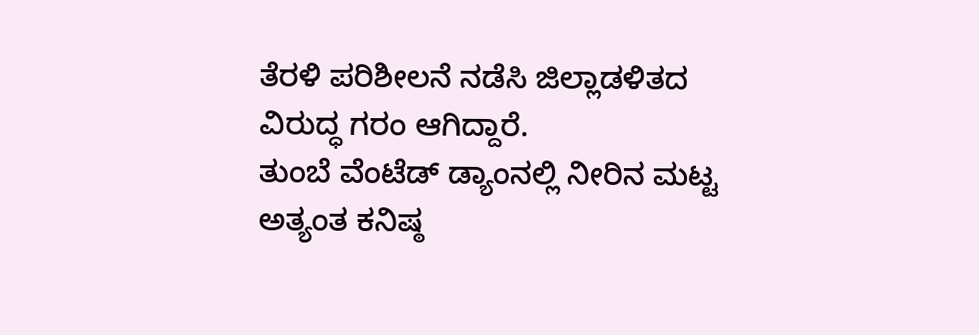ತೆರಳಿ ಪರಿಶೀಲನೆ ನಡೆಸಿ ಜಿಲ್ಲಾಡಳಿತದ ವಿರುದ್ಧ ಗರಂ ಆಗಿದ್ದಾರೆ.
ತುಂಬೆ ವೆಂಟೆಡ್ ಡ್ಯಾಂನಲ್ಲಿ ನೀರಿನ ಮಟ್ಟ ಅತ್ಯಂತ ಕನಿಷ್ಠ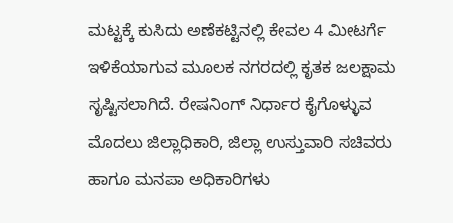ಮಟ್ಟಕ್ಕೆ ಕುಸಿದು ಅಣೆಕಟ್ಟಿನಲ್ಲಿ ಕೇವಲ 4 ಮೀಟರ್ಗೆ ಇಳಿಕೆಯಾಗುವ ಮೂಲಕ ನಗರದಲ್ಲಿ ಕೃತಕ ಜಲಕ್ಷಾಮ ಸೃಷ್ಟಿಸಲಾಗಿದೆ. ರೇಷನಿಂಗ್ ನಿರ್ಧಾರ ಕೈಗೊಳ್ಳುವ ಮೊದಲು ಜಿಲ್ಲಾಧಿಕಾರಿ, ಜಿಲ್ಲಾ ಉಸ್ತುವಾರಿ ಸಚಿವರು ಹಾಗೂ ಮನಪಾ ಅಧಿಕಾರಿಗಳು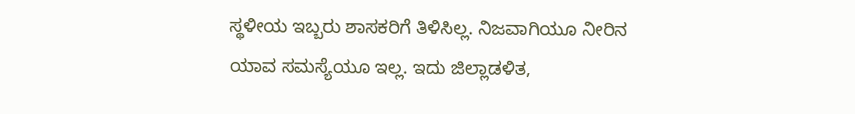ಸ್ಥಳೀಯ ಇಬ್ಬರು ಶಾಸಕರಿಗೆ ತಿಳಿಸಿಲ್ಲ. ನಿಜವಾಗಿಯೂ ನೀರಿನ ಯಾವ ಸಮಸ್ಯೆಯೂ ಇಲ್ಲ. ಇದು ಜಿಲ್ಲಾಡಳಿತ,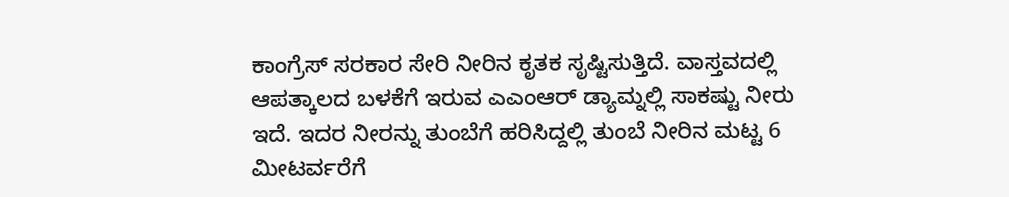ಕಾಂಗ್ರೆಸ್ ಸರಕಾರ ಸೇರಿ ನೀರಿನ ಕೃತಕ ಸೃಷ್ಟಿಸುತ್ತಿದೆ. ವಾಸ್ತವದಲ್ಲಿ ಆಪತ್ಕಾಲದ ಬಳಕೆಗೆ ಇರುವ ಎಎಂಆರ್ ಡ್ಯಾಮ್ನಲ್ಲಿ ಸಾಕಷ್ಟು ನೀರು ಇದೆ. ಇದರ ನೀರನ್ನು ತುಂಬೆಗೆ ಹರಿಸಿದ್ದಲ್ಲಿ ತುಂಬೆ ನೀರಿನ ಮಟ್ಟ 6 ಮೀಟರ್ವರೆಗೆ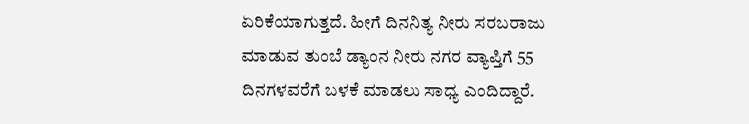ಏರಿಕೆಯಾಗುತ್ತದೆ. ಹೀಗೆ ದಿನನಿತ್ಯ ನೀರು ಸರಬರಾಜು ಮಾಡುವ ತುಂಬೆ ಡ್ಯಾಂನ ನೀರು ನಗರ ವ್ಯಾಪ್ತಿಗೆ 55 ದಿನಗಳವರೆಗೆ ಬಳಕೆ ಮಾಡಲು ಸಾಧ್ಯ ಎಂದಿದ್ದಾರೆ.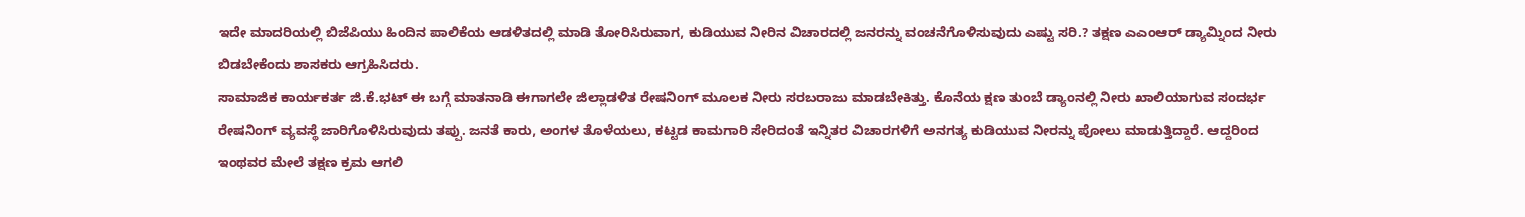ಇದೇ ಮಾದರಿಯಲ್ಲಿ ಬಿಜೆಪಿಯು ಹಿಂದಿನ ಪಾಲಿಕೆಯ ಆಡಳಿತದಲ್ಲಿ ಮಾಡಿ ತೋರಿಸಿರುವಾಗ, ಕುಡಿಯುವ ನೀರಿನ ವಿಚಾರದಲ್ಲಿ ಜನರನ್ನು ವಂಚನೆಗೊಳಿಸುವುದು ಎಷ್ಟು ಸರಿ.? ತಕ್ಷಣ ಎಎಂಆರ್ ಡ್ಯಾಮ್ನಿಂದ ನೀರು ಬಿಡಬೇಕೆಂದು ಶಾಸಕರು ಆಗ್ರಹಿಸಿದರು.
ಸಾಮಾಜಿಕ ಕಾರ್ಯಕರ್ತ ಜಿ.ಕೆ.ಭಟ್ ಈ ಬಗ್ಗೆ ಮಾತನಾಡಿ ಈಗಾಗಲೇ ಜಿಲ್ಲಾಡಳಿತ ರೇಷನಿಂಗ್ ಮೂಲಕ ನೀರು ಸರಬರಾಜು ಮಾಡಬೇಕಿತ್ತು. ಕೊನೆಯ ಕ್ಷಣ ತುಂಬೆ ಡ್ಯಾಂನಲ್ಲಿ ನೀರು ಖಾಲಿಯಾಗುವ ಸಂದರ್ಭ ರೇಷನಿಂಗ್ ವ್ಯವಸ್ಥೆ ಜಾರಿಗೊಳಿಸಿರುವುದು ತಪ್ಪು. ಜನತೆ ಕಾರು, ಅಂಗಳ ತೊಳೆಯಲು, ಕಟ್ಟಡ ಕಾಮಗಾರಿ ಸೇರಿದಂತೆ ಇನ್ನಿತರ ವಿಚಾರಗಳಿಗೆ ಅನಗತ್ಯ ಕುಡಿಯುವ ನೀರನ್ನು ಪೋಲು ಮಾಡುತ್ತಿದ್ದಾರೆ. ಆದ್ದರಿಂದ ಇಂಥವರ ಮೇಲೆ ತಕ್ಷಣ ಕ್ರಮ ಆಗಲಿ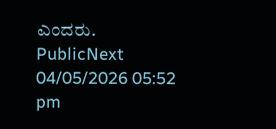ಎಂದರು.
PublicNext
04/05/2026 05:52 pm